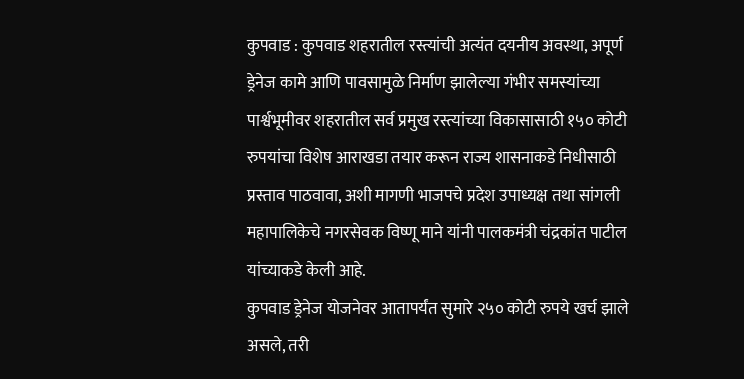कुपवाड : कुपवाड शहरातील रस्त्यांची अत्यंत दयनीय अवस्था, अपूर्ण ड्रेनेज कामे आणि पावसामुळे निर्माण झालेल्या गंभीर समस्यांच्या पार्श्वभूमीवर शहरातील सर्व प्रमुख रस्त्यांच्या विकासासाठी १५० कोटी रुपयांचा विशेष आराखडा तयार करून राज्य शासनाकडे निधीसाठी प्रस्ताव पाठवावा, अशी मागणी भाजपचे प्रदेश उपाध्यक्ष तथा सांगली महापालिकेचे नगरसेवक विष्णू माने यांनी पालकमंत्री चंद्रकांत पाटील यांच्याकडे केली आहे.
कुपवाड ड्रेनेज योजनेवर आतापर्यंत सुमारे २५० कोटी रुपये खर्च झाले असले, तरी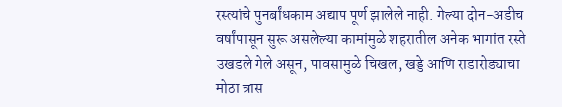रस्त्यांचे पुनर्बांधकाम अद्याप पूर्ण झालेले नाही. गेल्या दोन-अडीच वर्षांपासून सुरू असलेल्या कामांमुळे शहरातील अनेक भागांत रस्ते उखडले गेले असून, पावसामुळे चिखल, खड्डे आणि राडारोड्याचा मोठा त्रास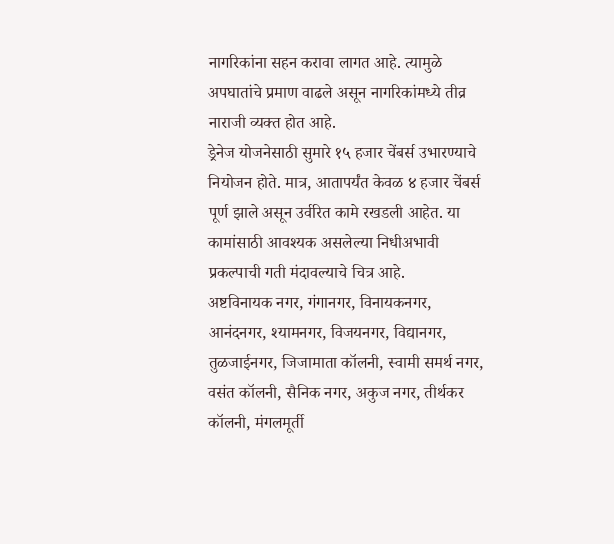नागरिकांना सहन करावा लागत आहे. त्यामुळे अपघातांचे प्रमाण वाढले असून नागरिकांमध्ये तीव्र नाराजी व्यक्त होत आहे.
ड्रेनेज योजनेसाठी सुमारे १५ हजार चेंबर्स उभारण्याचे नियोजन होते. मात्र, आतापर्यंत केवळ ४ हजार चेंबर्स पूर्ण झाले असून उर्वरित कामे रखडली आहेत. या कामांसाठी आवश्यक असलेल्या निधीअभावी प्रकल्पाची गती मंदावल्याचे चित्र आहे.
अष्टविनायक नगर, गंगानगर, विनायकनगर, आनंदनगर, श्यामनगर, विजयनगर, विद्यानगर, तुळजाईनगर, जिजामाता कॉलनी, स्वामी समर्थ नगर, वसंत कॉलनी, सैनिक नगर, अकुज नगर, तीर्थकर कॉलनी, मंगलमूर्ती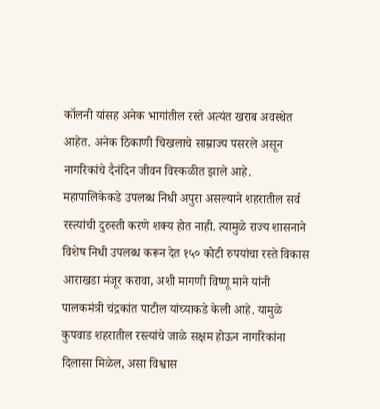कॉलनी यांसह अनेक भागांतील रस्ते अत्यंत खराब अवस्थेत आहेत. अनेक ठिकाणी चिखलाचे साम्राज्य पसरले असून नागरिकांचे दैनंदिन जीवन विस्कळीत झाले आहे.
महापालिकेकडे उपलब्ध निधी अपुरा असल्याने शहरातील सर्व रस्त्यांची दुरुस्ती करणे शक्य होत नाही. त्यामुळे राज्य शासनाने विशेष निधी उपलब्ध करून देत १५० कोटी रुपयांचा रस्ते विकास आराखडा मंजूर करावा, अशी मागणी विष्णू माने यांनी पालकमंत्री चंद्रकांत पाटील यांच्याकडे केली आहे. यामुळे कुपवाड शहरातील रस्त्यांचे जाळे सक्षम होऊन नागरिकांना दिलासा मिळेल, असा विश्वास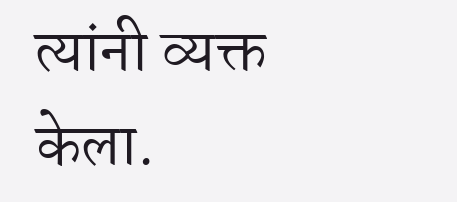त्यांनी व्यक्त केला.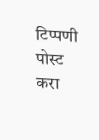टिप्पणी पोस्ट करा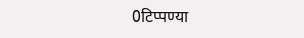0टिप्पण्या